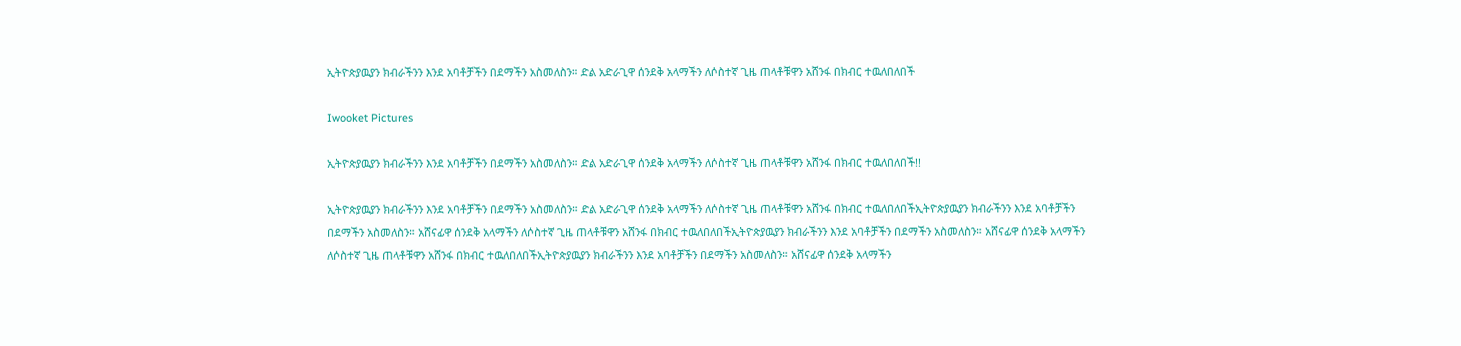ኢትዮጵያዉያን ክብራችንን እንደ አባቶቻችን በደማችን አስመለስን። ድል አድራጊዋ ሰንደቅ አላማችን ለሶስተኛ ጊዜ ጠላቶቹዋን አሸንፋ በክብር ተዉለበለበች

Iwooket Pictures

ኢትዮጵያዉያን ክብራችንን እንደ አባቶቻችን በደማችን አስመለስን። ድል አድራጊዋ ሰንደቅ አላማችን ለሶስተኛ ጊዜ ጠላቶቹዋን አሸንፋ በክብር ተዉለበለበች!!

ኢትዮጵያዉያን ክብራችንን እንደ አባቶቻችን በደማችን አስመለስን። ድል አድራጊዋ ሰንደቅ አላማችን ለሶስተኛ ጊዜ ጠላቶቹዋን አሸንፋ በክብር ተዉለበለበችኢትዮጵያዉያን ክብራችንን እንደ አባቶቻችን በደማችን አስመለስን። አሸናፊዋ ሰንደቅ አላማችን ለሶስተኛ ጊዜ ጠላቶቹዋን አሸንፋ በክብር ተዉለበለበችኢትዮጵያዉያን ክብራችንን እንደ አባቶቻችን በደማችን አስመለስን። አሸናፊዋ ሰንደቅ አላማችን ለሶስተኛ ጊዜ ጠላቶቹዋን አሸንፋ በክብር ተዉለበለበችኢትዮጵያዉያን ክብራችንን እንደ አባቶቻችን በደማችን አስመለስን። አሸናፊዋ ሰንደቅ አላማችን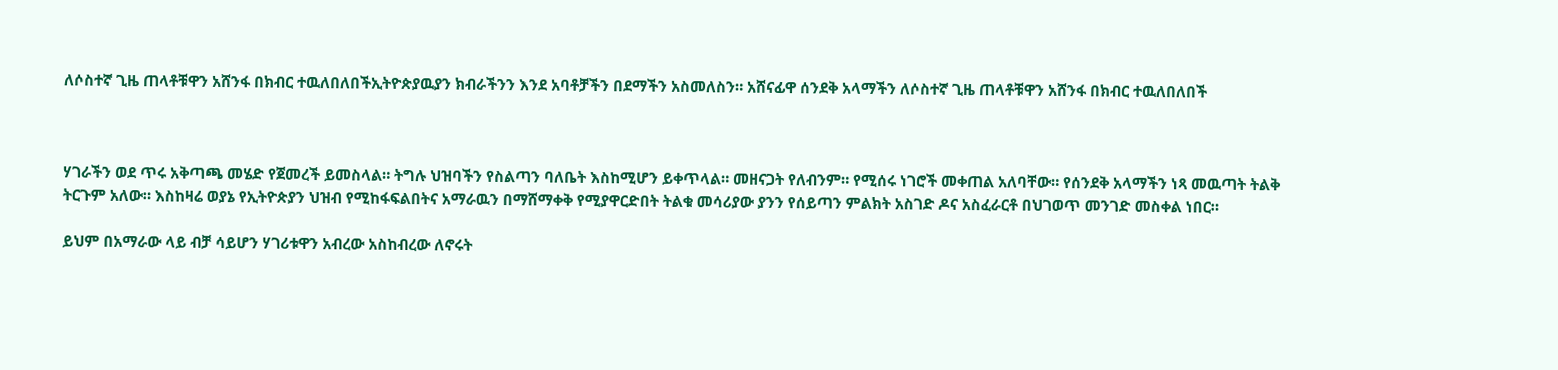ለሶስተኛ ጊዜ ጠላቶቹዋን አሸንፋ በክብር ተዉለበለበችኢትዮጵያዉያን ክብራችንን እንደ አባቶቻችን በደማችን አስመለስን። አሸናፊዋ ሰንደቅ አላማችን ለሶስተኛ ጊዜ ጠላቶቹዋን አሸንፋ በክብር ተዉለበለበች



ሃገራችን ወደ ጥሩ አቅጣጫ መሄድ የጀመረች ይመስላል። ትግሉ ህዝባችን የስልጣን ባለቤት እስከሚሆን ይቀጥላል። መዘናጋት የለብንም። የሚሰሩ ነገሮች መቀጠል አለባቸው። የሰንደቅ አላማችን ነጻ መዉጣት ትልቅ ትርጉም አለው። እስከዛሬ ወያኔ የኢትዮጵያን ህዝብ የሚከፋፍልበትና አማራዉን በማሸማቀቅ የሚያዋርድበት ትልቁ መሳሪያው ያንን የሰይጣን ምልክት አስገድ ዶና አስፈራርቶ በህገወጥ መንገድ መስቀል ነበር።

ይህም በአማራው ላይ ብቻ ሳይሆን ሃገሪቱዋን አብረው አስከብረው ለኖሩት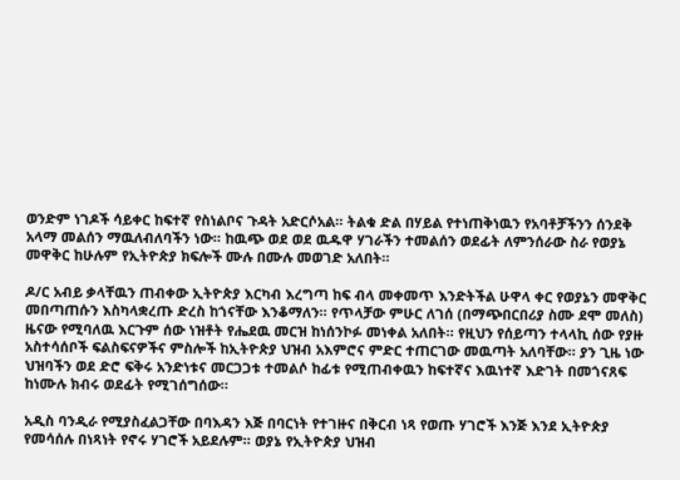ወንድም ነገዶች ሳይቀር ከፍተኛ የስነልቦና ጉዳት አድርሶአል። ትልቁ ድል በሃይል የተነጠቅነዉን የአባቶቻችንን ሰንደቅ አላማ መልሰን ማዉለብለባችን ነው። ከዉጭ ወደ ወደ ዉዱዋ ሃገራችን ተመልሰን ወደፊት ለምንሰራው ስራ የወያኔ መዋቅር ከሁሉም የኢትዮጵያ ክፍሎች ሙሉ በሙሉ መወገድ አለበት።

ዶ/ር አብይ ቃላቸዉን ጠብቀው ኢትዮጵያ እርካብ እረግጣ ከፍ ብላ መቀመጥ እንድትችል ሁዋላ ቀር የወያኔን መዋቅር መበጣጠሱን እስካላቋረጡ ድረስ ከጎናቸው እንቆማለን። የጥላቻው ምሁር ለገሰ (በማጭበርበሪያ ስሙ ደሞ መለስ) ዜናው የሚባለዉ እርጉም ሰው ነዝቶት የሔደዉ መርዝ ከነሰንኮፉ መነቀል አለበት። የዚህን የሰይጣን ተላላኪ ሰው የያዙ አስተሳሰቦች ፍልስፍናዎችና ምስሎች ከኢትዮጵያ ህዝብ አእምሮና ምድር ተጠርገው መዉጣት አለባቸው። ያን ጊዜ ነው ህዝባችን ወደ ድሮ ፍቅሩ አንድነቱና መርጋጋቱ ተመልሶ ከፊቱ የሚጠብቀዉን ከፍተኛና እዉነተኛ እድገት በመጎናጸፍ ከነሙሉ ክብሩ ወደፊት የሚገሰግሰው።

አዲስ ባንዲራ የሚያስፈልጋቸው በባእዳን እጅ በባርነት የተገዙና በቅርብ ነጻ የወጡ ሃገሮች እንጅ እንደ ኢትዮጵያ የመሳሰሉ በነጻነት የኖሩ ሃገሮች አይደሉም። ወያኔ የኢትዮጵያ ህዝብ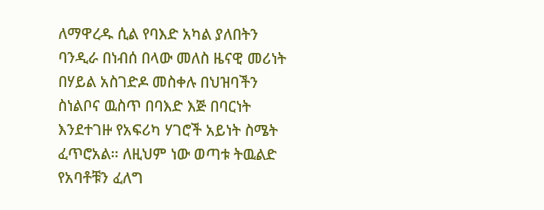ለማዋረዱ ሲል የባእድ አካል ያለበትን ባንዲራ በነብሰ በላው መለስ ዜናዊ መሪነት በሃይል አስገድዶ መስቀሉ በህዝባችን ስነልቦና ዉስጥ በባእድ እጅ በባርነት እንደተገዙ የአፍሪካ ሃገሮች አይነት ስሜት ፈጥሮአል። ለዚህም ነው ወጣቱ ትዉልድ የአባቶቹን ፈለግ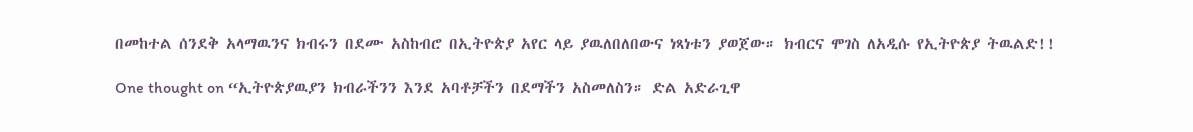በመከተል ሰንደቅ አላማዉንና ክብሩን በደሙ አስከብሮ በኢትዮጵያ አየር ላይ ያዉለበለበውና ነጻነቱን ያወጀው። ክብርና ሞገስ ለአዲሱ የኢትዮጵያ ትዉልድ!!

One thought on “ኢትዮጵያዉያን ክብራችንን እንደ አባቶቻችን በደማችን አስመለስን። ድል አድራጊዋ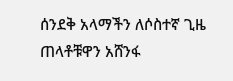ሰንደቅ አላማችን ለሶስተኛ ጊዜ ጠላቶቹዋን አሸንፋ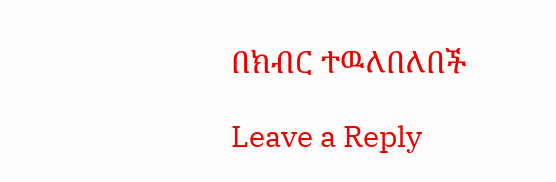በክብር ተዉለበለበች

Leave a Reply